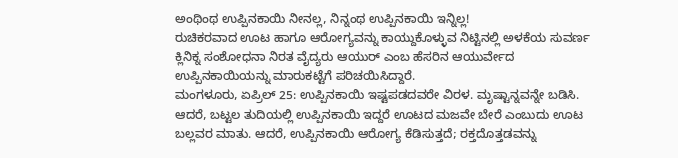ಅಂಥಿಂಥ ಉಪ್ಪಿನಕಾಯಿ ನೀನಲ್ಲ, ನಿನ್ನಂಥ ಉಪ್ಪಿನಕಾಯಿ ಇನ್ನಿಲ್ಲ!
ರುಚಿಕರವಾದ ಊಟ ಹಾಗೂ ಆರೋಗ್ಯವನ್ನು ಕಾಯ್ದುಕೊಳ್ಳುವ ನಿಟ್ಟಿನಲ್ಲಿ ಅಳಕೆಯ ಸುವರ್ಣ ಕ್ಲಿನಿಕ್ನ ಸಂಶೋಧನಾ ನಿರತ ವೈದ್ಯರು ಆಯುರ್ ಎಂಬ ಹೆಸರಿನ ಆಯುರ್ವೇದ ಉಪ್ಪಿನಕಾಯಿಯನ್ನು ಮಾರುಕಟ್ಟೆಗೆ ಪರಿಚಯಿಸಿದ್ದಾರೆ.
ಮಂಗಳೂರು, ಏಪ್ರಿಲ್ 25: ಉಪ್ಪಿನಕಾಯಿ ಇಷ್ಟಪಡದವರೇ ವಿರಳ. ಮೃಷ್ಟಾನ್ನವನ್ನೇ ಬಡಿಸಿ. ಆದರೆ, ಬಟ್ಟಲ ತುದಿಯಲ್ಲಿ ಉಪ್ಪಿನಕಾಯಿ ಇದ್ದರೆ ಊಟದ ಮಜವೇ ಬೇರೆ ಎಂಬುದು ಊಟ ಬಲ್ಲವರ ಮಾತು. ಆದರೆ, ಉಪ್ಪಿನಕಾಯಿ ಆರೋಗ್ಯ ಕೆಡಿಸುತ್ತದೆ; ರಕ್ತದೊತ್ತಡವನ್ನು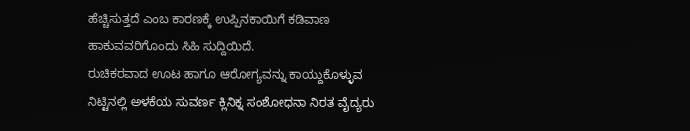ಹೆಚ್ಚಿಸುತ್ತದೆ ಎಂಬ ಕಾರಣಕ್ಕೆ ಉಪ್ಪಿನಕಾಯಿಗೆ ಕಡಿವಾಣ ಹಾಕುವವರಿಗೊಂದು ಸಿಹಿ ಸುದ್ದಿಯಿದೆ.
ರುಚಿಕರವಾದ ಊಟ ಹಾಗೂ ಆರೋಗ್ಯವನ್ನು ಕಾಯ್ದುಕೊಳ್ಳುವ ನಿಟ್ಟಿನಲ್ಲಿ ಅಳಕೆಯ ಸುವರ್ಣ ಕ್ಲಿನಿಕ್ನ ಸಂಶೋಧನಾ ನಿರತ ವೈದ್ಯರು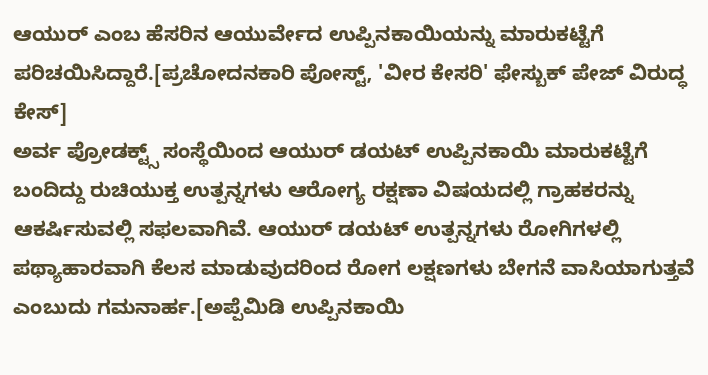ಆಯುರ್ ಎಂಬ ಹೆಸರಿನ ಆಯುರ್ವೇದ ಉಪ್ಪಿನಕಾಯಿಯನ್ನು ಮಾರುಕಟ್ಟೆಗೆ ಪರಿಚಯಿಸಿದ್ದಾರೆ.[ಪ್ರಚೋದನಕಾರಿ ಪೋಸ್ಟ್, 'ವೀರ ಕೇಸರಿ' ಫೇಸ್ಬುಕ್ ಪೇಜ್ ವಿರುದ್ಧ ಕೇಸ್]
ಅರ್ವ ಪ್ರೋಡಕ್ಟ್ಸ್ ಸಂಸ್ಥೆಯಿಂದ ಆಯುರ್ ಡಯಟ್ ಉಪ್ಪಿನಕಾಯಿ ಮಾರುಕಟ್ಟೆಗೆ ಬಂದಿದ್ದು ರುಚಿಯುಕ್ತ ಉತ್ಪನ್ನಗಳು ಆರೋಗ್ಯ ರಕ್ಷಣಾ ವಿಷಯದಲ್ಲಿ ಗ್ರಾಹಕರನ್ನು ಆಕರ್ಷಿಸುವಲ್ಲಿ ಸಫಲವಾಗಿವೆ. ಆಯುರ್ ಡಯಟ್ ಉತ್ಪನ್ನಗಳು ರೋಗಿಗಳಲ್ಲಿ ಪಥ್ಯಾಹಾರವಾಗಿ ಕೆಲಸ ಮಾಡುವುದರಿಂದ ರೋಗ ಲಕ್ಷಣಗಳು ಬೇಗನೆ ವಾಸಿಯಾಗುತ್ತವೆ ಎಂಬುದು ಗಮನಾರ್ಹ.[ಅಪ್ಪೆಮಿಡಿ ಉಪ್ಪಿನಕಾಯಿ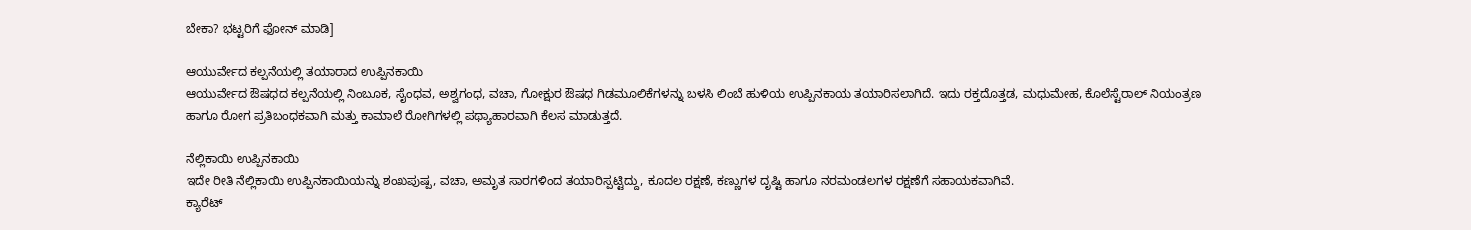ಬೇಕಾ? ಭಟ್ಟರಿಗೆ ಫೋನ್ ಮಾಡಿ]

ಆಯುರ್ವೇದ ಕಲ್ಪನೆಯಲ್ಲಿ ತಯಾರಾದ ಉಪ್ಪಿನಕಾಯಿ
ಆಯುರ್ವೇದ ಔಷಧದ ಕಲ್ಪನೆಯಲ್ಲಿ ನಿಂಬೂಕ, ಸೈಂಧವ, ಅಶ್ವಗಂಧ, ವಚಾ, ಗೋಕ್ಷುರ ಔಷಧ ಗಿಡಮೂಲಿಕೆಗಳನ್ನು ಬಳಸಿ ಲಿಂಬೆ ಹುಳಿಯ ಉಪ್ಪಿನಕಾಯ ತಯಾರಿಸಲಾಗಿದೆ. ಇದು ರಕ್ತದೊತ್ತಡ, ಮಧುಮೇಹ, ಕೊಲೆಸ್ಟೆರಾಲ್ ನಿಯಂತ್ರಣ ಹಾಗೂ ರೋಗ ಪ್ರತಿಬಂಧಕವಾಗಿ ಮತ್ತು ಕಾಮಾಲೆ ರೋಗಿಗಳಲ್ಲಿ ಪಥ್ಯಾಹಾರವಾಗಿ ಕೆಲಸ ಮಾಡುತ್ತದೆ.

ನೆಲ್ಲಿಕಾಯಿ ಉಪ್ಪಿನಕಾಯಿ
ಇದೇ ರೀತಿ ನೆಲ್ಲಿಕಾಯಿ ಉಪ್ಪಿನಕಾಯಿಯನ್ನು ಶಂಖಪುಷ್ಪ, ವಚಾ, ಅಮೃತ ಸಾರಗಳಿಂದ ತಯಾರಿಸ್ಪಟ್ಟಿದ್ದು, ಕೂದಲ ರಕ್ಷಣೆ, ಕಣ್ಣುಗಳ ದೃಷ್ಟಿ ಹಾಗೂ ನರಮಂಡಲಗಳ ರಕ್ಷಣೆಗೆ ಸಹಾಯಕವಾಗಿವೆ.
ಕ್ಯಾರೆಟ್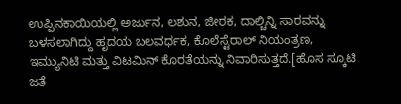ಉಪ್ಪಿನಕಾಯಿಯಲ್ಲಿ ಅರ್ಜುನ, ಲಶುನ, ಜೀರಕ, ದಾಲ್ಚಿನ್ನಿ ಸಾರವನ್ನು ಬಳಸಲಾಗಿದ್ದು ಹೃದಯ ಬಲವರ್ಧಕ, ಕೊಲೆಸ್ಟೆರಾಲ್ ನಿಯಂತ್ರಣ, ಇಮ್ಯುನಿಟಿ ಮತ್ತು ವಿಟಮಿನ್ ಕೊರತೆಯನ್ನು ನಿವಾರಿಸುತ್ತದೆ.[ಹೊಸ ಸ್ಕೂಟಿ ಜತೆ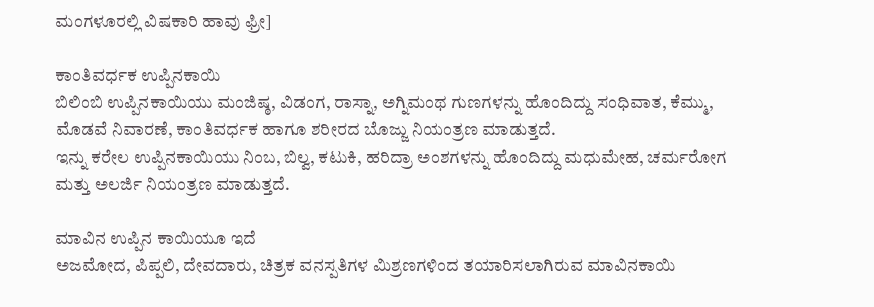ಮಂಗಳೂರಲ್ಲಿ ವಿಷಕಾರಿ ಹಾವು ಫ್ರೀ]

ಕಾಂತಿವರ್ಧಕ ಉಪ್ಪಿನಕಾಯಿ
ಬಿಲಿಂಬಿ ಉಪ್ಪಿನಕಾಯಿಯು ಮಂಜಿಷ್ಠ, ವಿಡಂಗ, ರಾಸ್ನಾ, ಅಗ್ನಿಮಂಥ ಗುಣಗಳನ್ನು ಹೊಂದಿದ್ದು ಸಂಧಿವಾತ, ಕೆಮ್ಮು, ಮೊಡವೆ ನಿವಾರಣೆ, ಕಾಂತಿವರ್ಧಕ ಹಾಗೂ ಶರೀರದ ಬೊಜ್ಜು ನಿಯಂತ್ರಣ ಮಾಡುತ್ತದೆ.
ಇನ್ನು ಕರೇಲ ಉಪ್ಪಿನಕಾಯಿಯು ನಿಂಬ, ಬಿಲ್ವ, ಕಟುಕಿ, ಹರಿದ್ರಾ ಅಂಶಗಳನ್ನು ಹೊಂದಿದ್ದು ಮಧುಮೇಹ, ಚರ್ಮರೋಗ ಮತ್ತು ಅಲರ್ಜಿ ನಿಯಂತ್ರಣ ಮಾಡುತ್ತದೆ.

ಮಾವಿನ ಉಪ್ಪಿನ ಕಾಯಿಯೂ ಇದೆ
ಅಜಮೋದ, ಪಿಪ್ಪಲಿ, ದೇವದಾರು, ಚಿತ್ರಕ ವನಸ್ಪತಿಗಳ ಮಿಶ್ರಣಗಳಿಂದ ತಯಾರಿಸಲಾಗಿರುವ ಮಾವಿನಕಾಯಿ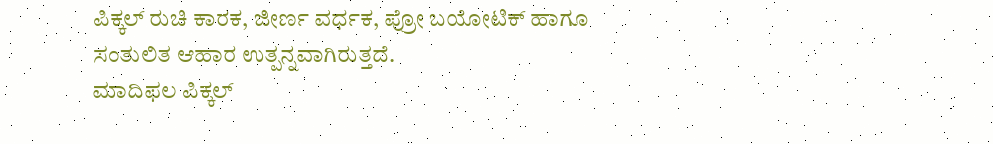ಪಿಕ್ಕಲ್ ರುಚಿ ಕಾರಕ, ಜೀರ್ಣ ವರ್ಧಕ, ಪ್ರೋ ಬಯೋಟಿಕ್ ಹಾಗೂ ಸಂತುಲಿತ ಆಹಾರ ಉತ್ಪನ್ನವಾಗಿರುತ್ತದೆ.
ಮಾದಿಫಲ ಪಿಕ್ಕಲ್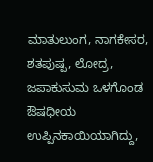ಮಾತುಲುಂಗ, ನಾಗಕೇಸರ, ಶತಪುಷ್ಪ, ಲೋದ್ರ, ಜಪಾಕುಸುಮ ಒಳಗೊಂಡ ಔಷಧೀಯ ಉಪ್ಪಿನಕಾಯಿಯಾಗಿದ್ದು,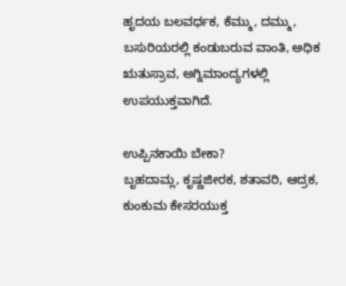ಹೃದಯ ಬಲವರ್ಧಕ, ಕೆಮ್ಮು, ದಮ್ಮು, ಬಸುರಿಯರಲ್ಲಿ ಕಂಡುಬರುವ ವಾಂತಿ, ಅಧಿಕ ಋತುಸ್ರಾವ, ಅಗ್ನಿಮಾಂದ್ಯಗಳಲ್ಲಿ ಉಪಯುಕ್ತವಾಗಿದೆ.

ಉಪ್ಪಿನಕಾಯಿ ಬೇಕಾ?
ಬೃಹದಾಮ್ಲ, ಕೃಷ್ಣಜೀರಕ, ಶತಾವರಿ, ಆದ್ರಕ, ಕುಂಕುಮ ಕೇಸರಯುಕ್ತ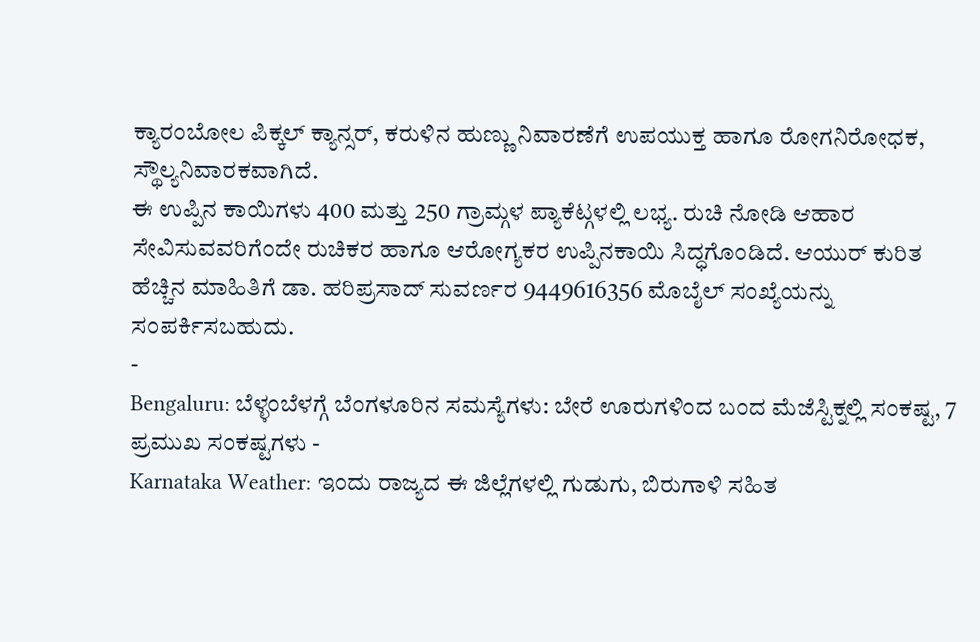ಕ್ಯಾರಂಬೋಲ ಪಿಕ್ಕಲ್ ಕ್ಯಾನ್ಸರ್, ಕರುಳಿನ ಹುಣ್ಣು ನಿವಾರಣೆಗೆ ಉಪಯುಕ್ತ ಹಾಗೂ ರೋಗನಿರೋಧಕ, ಸ್ಥೌಲ್ಯನಿವಾರಕವಾಗಿದೆ.
ಈ ಉಪ್ಪಿನ ಕಾಯಿಗಳು 400 ಮತ್ತು 250 ಗ್ರಾಮ್ಗಳ ಪ್ಯಾಕೆಟ್ಗಳಲ್ಲಿ ಲಭ್ಯ. ರುಚಿ ನೋಡಿ ಆಹಾರ ಸೇವಿಸುವವರಿಗೆಂದೇ ರುಚಿಕರ ಹಾಗೂ ಆರೋಗ್ಯಕರ ಉಪ್ಪಿನಕಾಯಿ ಸಿದ್ಧಗೊಂಡಿದೆ. ಆಯುರ್ ಕುರಿತ ಹೆಚ್ಚಿನ ಮಾಹಿತಿಗೆ ಡಾ. ಹರಿಪ್ರಸಾದ್ ಸುವರ್ಣರ 9449616356 ಮೊಬೈಲ್ ಸಂಖ್ಯೆಯನ್ನು ಸಂಪರ್ಕಿಸಬಹುದು.
-
Bengaluru: ಬೆಳ್ಳಂಬೆಳಗ್ಗೆ ಬೆಂಗಳೂರಿನ ಸಮಸ್ಯೆಗಳು: ಬೇರೆ ಊರುಗಳಿಂದ ಬಂದ ಮೆಜೆಸ್ಟಿಕ್ನಲ್ಲಿ ಸಂಕಷ್ಟ, 7 ಪ್ರಮುಖ ಸಂಕಷ್ಟಗಳು -
Karnataka Weather: ಇಂದು ರಾಜ್ಯದ ಈ ಜಿಲ್ಲೆಗಳಲ್ಲಿ ಗುಡುಗು, ಬಿರುಗಾಳಿ ಸಹಿತ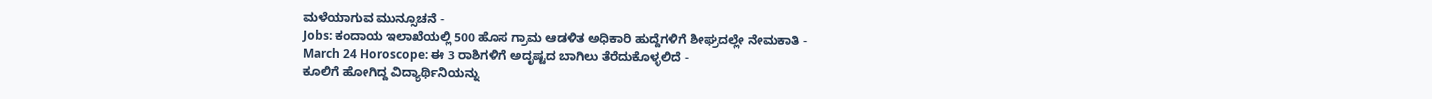ಮಳೆಯಾಗುವ ಮುನ್ಸೂಚನೆ -
Jobs: ಕಂದಾಯ ಇಲಾಖೆಯಲ್ಲಿ 500 ಹೊಸ ಗ್ರಾಮ ಆಡಳಿತ ಅಧಿಕಾರಿ ಹುದ್ದೆಗಳಿಗೆ ಶೀಘ್ರದಲ್ಲೇ ನೇಮಕಾತಿ -
March 24 Horoscope: ಈ 3 ರಾಶಿಗಳಿಗೆ ಅದೃಷ್ಟದ ಬಾಗಿಲು ತೆರೆದುಕೊಳ್ಳಲಿದೆ -
ಕೂಲಿಗೆ ಹೋಗಿದ್ದ ವಿದ್ಯಾರ್ಥಿನಿಯನ್ನು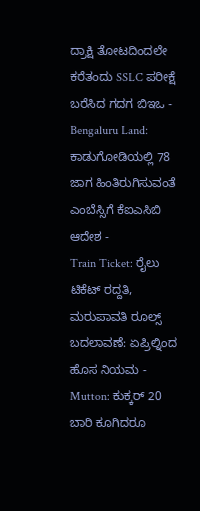ದ್ರಾಕ್ಷಿ ತೋಟದಿಂದಲೇ ಕರೆತಂದು SSLC ಪರೀಕ್ಷೆ ಬರೆಸಿದ ಗದಗ ಬಿಇಒ -
Bengaluru Land: ಕಾಡುಗೋಡಿಯಲ್ಲಿ 78 ಜಾಗ ಹಿಂತಿರುಗಿಸುವಂತೆ ಎಂಬೆಸ್ಸಿಗೆ ಕೆಐಎಸಿಬಿ ಆದೇಶ -
Train Ticket: ರೈಲು ಟಿಕೆಟ್ ರದ್ದತಿ, ಮರುಪಾವತಿ ರೂಲ್ಸ್ ಬದಲಾವಣೆ: ಏಪ್ರಿಲ್ನಿಂದ ಹೊಸ ನಿಯಮ -
Mutton: ಕುಕ್ಕರ್ 20 ಬಾರಿ ಕೂಗಿದರೂ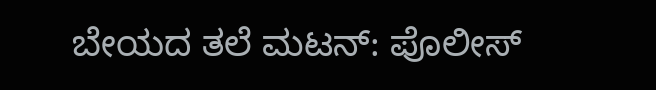ಬೇಯದ ತಲೆ ಮಟನ್: ಪೊಲೀಸ್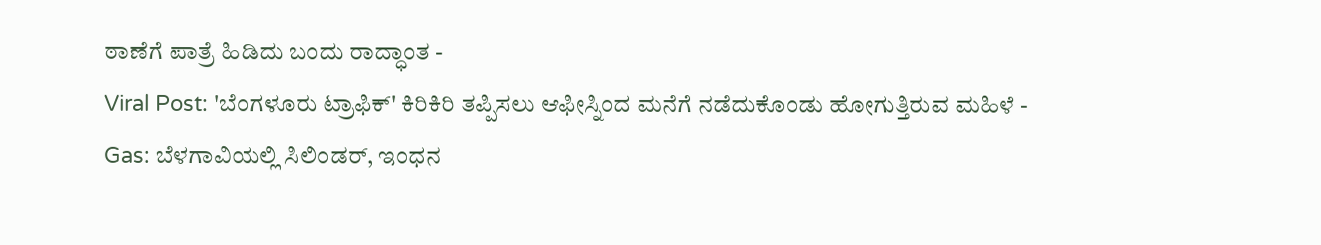ಠಾಣೆಗೆ ಪಾತ್ರೆ ಹಿಡಿದು ಬಂದು ರಾದ್ಧಾಂತ -
Viral Post: 'ಬೆಂಗಳೂರು ಟ್ರಾಫಿಕ್' ಕಿರಿಕಿರಿ ತಪ್ಪಿಸಲು ಆಫೀಸ್ನಿಂದ ಮನೆಗೆ ನಡೆದುಕೊಂಡು ಹೋಗುತ್ತಿರುವ ಮಹಿಳೆ -
Gas: ಬೆಳಗಾವಿಯಲ್ಲಿ ಸಿಲಿಂಡರ್, ಇಂಧನ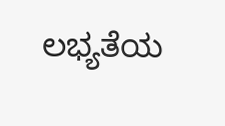ಲಭ್ಯತೆಯ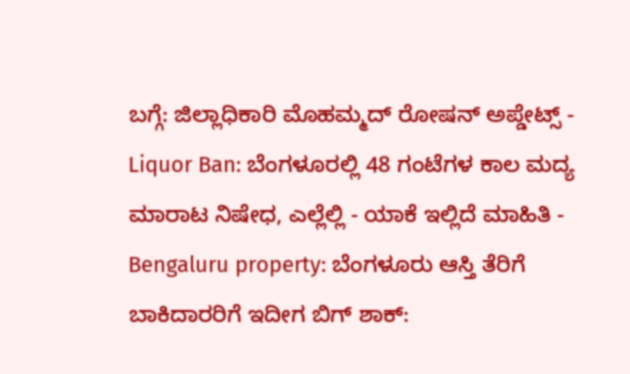ಬಗ್ಗೆ: ಜಿಲ್ಲಾಧಿಕಾರಿ ಮೊಹಮ್ಮದ್ ರೋಷನ್ ಅಪ್ಡೇಟ್ಸ್ -
Liquor Ban: ಬೆಂಗಳೂರಲ್ಲಿ 48 ಗಂಟೆಗಳ ಕಾಲ ಮದ್ಯ ಮಾರಾಟ ನಿಷೇಧ, ಎಲ್ಲೆಲ್ಲಿ - ಯಾಕೆ ಇಲ್ಲಿದೆ ಮಾಹಿತಿ -
Bengaluru property: ಬೆಂಗಳೂರು ಆಸ್ತಿ ತೆರಿಗೆ ಬಾಕಿದಾರರಿಗೆ ಇದೀಗ ಬಿಗ್ ಶಾಕ್: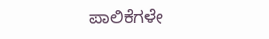ಪಾಲಿಕೆಗಳೇ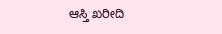ಆಸ್ತಿ ಖರೀದಿ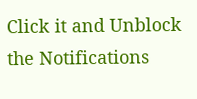Click it and Unblock the Notifications